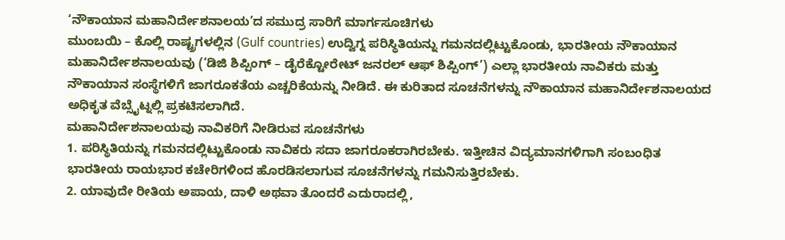‘ನೌಕಾಯಾನ ಮಹಾನಿರ್ದೇಶನಾಲಯ’ದ ಸಮುದ್ರ ಸಾರಿಗೆ ಮಾರ್ಗಸೂಚಿಗಳು
ಮುಂಬಯಿ – ಕೊಲ್ಲಿ ರಾಷ್ಟ್ರಗಳಲ್ಲಿನ (Gulf countries) ಉದ್ವಿಗ್ನ ಪರಿಸ್ಥಿತಿಯನ್ನು ಗಮನದಲ್ಲಿಟ್ಟುಕೊಂಡು, ಭಾರತೀಯ ನೌಕಾಯಾನ ಮಹಾನಿರ್ದೇಶನಾಲಯವು (‘ಡಿಜಿ ಶಿಪ್ಪಿಂಗ್ – ಡೈರೆಕ್ಟೋರೇಟ್ ಜನರಲ್ ಆಫ್ ಶಿಪ್ಪಿಂಗ್’) ಎಲ್ಲಾ ಭಾರತೀಯ ನಾವಿಕರು ಮತ್ತು ನೌಕಾಯಾನ ಸಂಸ್ಥೆಗಳಿಗೆ ಜಾಗರೂಕತೆಯ ಎಚ್ಚರಿಕೆಯನ್ನು ನೀಡಿದೆ. ಈ ಕುರಿತಾದ ಸೂಚನೆಗಳನ್ನು ನೌಕಾಯಾನ ಮಹಾನಿರ್ದೇಶನಾಲಯದ ಅಧಿಕೃತ ವೆಬ್ಸೈಟ್ನಲ್ಲಿ ಪ್ರಕಟಿಸಲಾಗಿದೆ.
ಮಹಾನಿರ್ದೇಶನಾಲಯವು ನಾವಿಕರಿಗೆ ನೀಡಿರುವ ಸೂಚನೆಗಳು
1. ಪರಿಸ್ಥಿತಿಯನ್ನು ಗಮನದಲ್ಲಿಟ್ಟುಕೊಂಡು ನಾವಿಕರು ಸದಾ ಜಾಗರೂಕರಾಗಿರಬೇಕು. ಇತ್ತೀಚಿನ ವಿದ್ಯಮಾನಗಳಿಗಾಗಿ ಸಂಬಂಧಿತ ಭಾರತೀಯ ರಾಯಭಾರ ಕಚೇರಿಗಳಿಂದ ಹೊರಡಿಸಲಾಗುವ ಸೂಚನೆಗಳನ್ನು ಗಮನಿಸುತ್ತಿರಬೇಕು.
2. ಯಾವುದೇ ರೀತಿಯ ಅಪಾಯ, ದಾಳಿ ಅಥವಾ ತೊಂದರೆ ಎದುರಾದಲ್ಲಿ,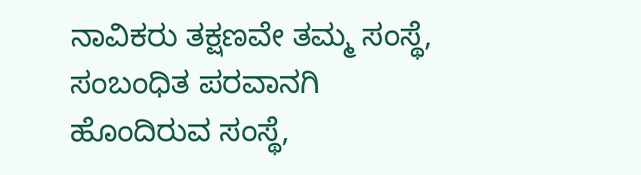ನಾವಿಕರು ತಕ್ಷಣವೇ ತಮ್ಮ ಸಂಸ್ಥೆ, ಸಂಬಂಧಿತ ಪರವಾನಗಿ ಹೊಂದಿರುವ ಸಂಸ್ಥೆ,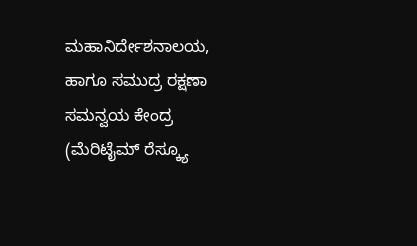ಮಹಾನಿರ್ದೇಶನಾಲಯ, ಹಾಗೂ ಸಮುದ್ರ ರಕ್ಷಣಾ ಸಮನ್ವಯ ಕೇಂದ್ರ (ಮೆರಿಟೈಮ್ ರೆಸ್ಕ್ಯೂ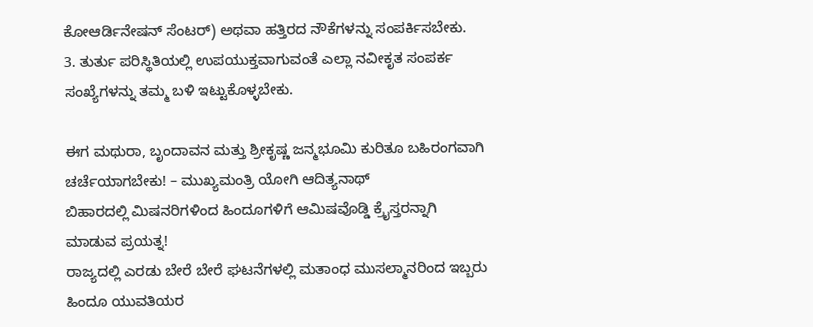ಕೋಆರ್ಡಿನೇಷನ್ ಸೆಂಟರ್) ಅಥವಾ ಹತ್ತಿರದ ನೌಕೆಗಳನ್ನು ಸಂಪರ್ಕಿಸಬೇಕು.
3. ತುರ್ತು ಪರಿಸ್ಥಿತಿಯಲ್ಲಿ ಉಪಯುಕ್ತವಾಗುವಂತೆ ಎಲ್ಲಾ ನವೀಕೃತ ಸಂಪರ್ಕ ಸಂಖ್ಯೆಗಳನ್ನು ತಮ್ಮ ಬಳಿ ಇಟ್ಟುಕೊಳ್ಳಬೇಕು.

ಈಗ ಮಥುರಾ, ಬೃಂದಾವನ ಮತ್ತು ಶ್ರೀಕೃಷ್ಣ ಜನ್ಮಭೂಮಿ ಕುರಿತೂ ಬಹಿರಂಗವಾಗಿ ಚರ್ಚೆಯಾಗಬೇಕು! – ಮುಖ್ಯಮಂತ್ರಿ ಯೋಗಿ ಆದಿತ್ಯನಾಥ್
ಬಿಹಾರದಲ್ಲಿ ಮಿಷನರಿಗಳಿಂದ ಹಿಂದೂಗಳಿಗೆ ಆಮಿಷವೊಡ್ಡಿ ಕ್ರೈಸ್ತರನ್ನಾಗಿ ಮಾಡುವ ಪ್ರಯತ್ನ!
ರಾಜ್ಯದಲ್ಲಿ ಎರಡು ಬೇರೆ ಬೇರೆ ಘಟನೆಗಳಲ್ಲಿ ಮತಾಂಧ ಮುಸಲ್ಮಾನರಿಂದ ಇಬ್ಬರು ಹಿಂದೂ ಯುವತಿಯರ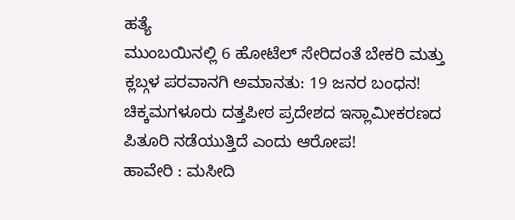ಹತ್ಯೆ
ಮುಂಬಯಿನಲ್ಲಿ 6 ಹೋಟೆಲ್ ಸೇರಿದಂತೆ ಬೇಕರಿ ಮತ್ತು ಕ್ಲಬ್ಗಳ ಪರವಾನಗಿ ಅಮಾನತು: 19 ಜನರ ಬಂಧನ!
ಚಿಕ್ಕಮಗಳೂರು ದತ್ತಪೀಠ ಪ್ರದೇಶದ ಇಸ್ಲಾಮೀಕರಣದ ಪಿತೂರಿ ನಡೆಯುತ್ತಿದೆ ಎಂದು ಆರೋಪ!
ಹಾವೇರಿ : ಮಸೀದಿ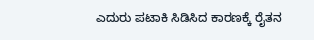ಎದುರು ಪಟಾಕಿ ಸಿಡಿಸಿದ ಕಾರಣಕ್ಕೆ ರೈತನ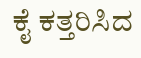ಕೈ ಕತ್ತರಿಸಿದ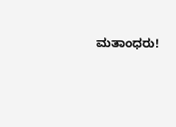ಮತಾಂಧರು!